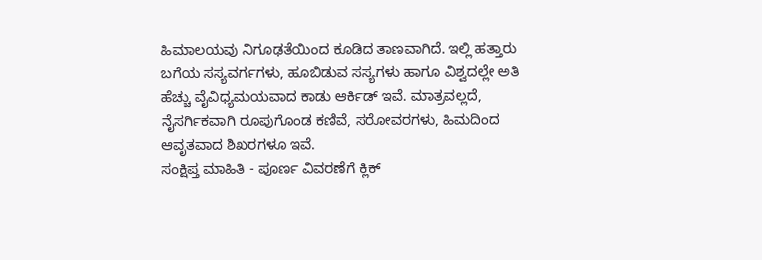ಹಿಮಾಲಯವು ನಿಗೂಢತೆಯಿಂದ ಕೂಡಿದ ತಾಣವಾಗಿದೆ. ಇಲ್ಲಿ ಹತ್ತಾರು ಬಗೆಯ ಸಸ್ಯವರ್ಗಗಳು, ಹೂಬಿಡುವ ಸಸ್ಯಗಳು ಹಾಗೂ ವಿಶ್ವದಲ್ಲೇ ಅತಿ ಹೆಚ್ಚು ವೈವಿಧ್ಯಮಯವಾದ ಕಾಡು ಆರ್ಕಿಡ್ ಇವೆ. ಮಾತ್ರವಲ್ಲದೆ, ನೈಸರ್ಗಿಕವಾಗಿ ರೂಪುಗೊಂಡ ಕಣಿವೆ, ಸರೋವರಗಳು, ಹಿಮದಿಂದ ಆವೃತವಾದ ಶಿಖರಗಳೂ ಇವೆ.
ಸಂಕ್ಷಿಪ್ತ ಮಾಹಿತಿ - ಪೂರ್ಣ ವಿವರಣೆಗೆ ಕ್ಲಿಕ್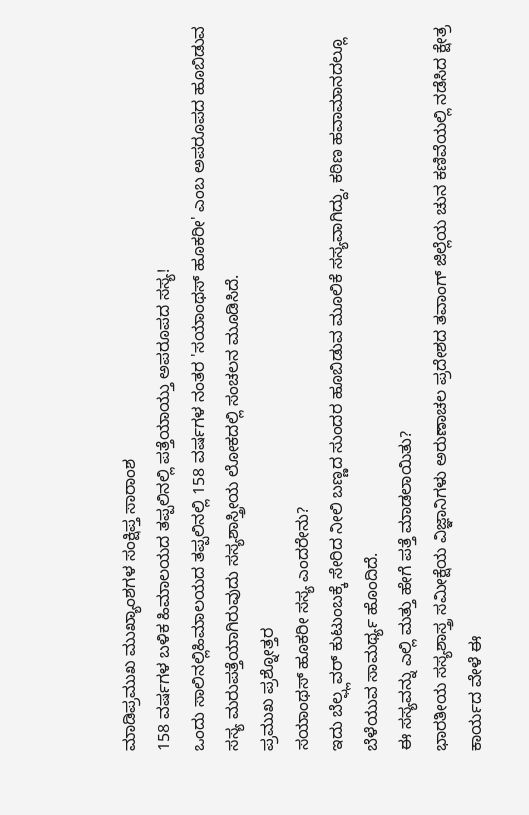ಮಾಡಿಪ್ರಮುಖ ಮುಖ್ಯಾಂಶಗಳ ಸಂಕ್ಷಿಪ್ತ ಸಾರಾಂಶ
158 ವರ್ಷಗಳ ಬಳಿಕ ಹಿಮಾಲಯದ ತಪ್ಪಲಿನಲ್ಲಿ ಪತ್ತೆಯಾಯ್ತು ಅಪರೂಪದ ಸಸ್ಯ!
ಒಂದು ಸಾಲಿನಲ್ಲಿಹಿಮಾಲಯದ ತಪ್ಪಲಿನಲ್ಲಿ 158 ವರ್ಷಗಳ ನಂತರ 'ಸಯಾಂಥಸ್ ಹೂಕರೀ' ಎಂಬ ಅಪರೂಪದ ಹೂಬಿಡುವ ಸಸ್ಯ ಮರುಪತ್ತೆಯಾಗಿರುವುದು ಸಸ್ಯಶಾಸ್ತ್ರೀಯ ಲೋಕದಲ್ಲಿ ಸಂಚಲನ ಮೂಡಿಸಿದೆ.
ಪ್ರಮುಖ ಪ್ರಶ್ನೋತ್ತರ
ಸಯಾಂಥಸ್ ಹೂಕರೀ ಸಸ್ಯ ಎಂದರೇನು?
ಇದು ಬೆಲ್ಫ್ಲವರ್ ಕುಟುಂಬಕ್ಕೆ ಸೇರಿದ ನೀಲಿ ಬಣ್ಣದ ಸುಂದರ ಹೂಬಿಡುವ ಮೂಲಿಕೆ ಸಸ್ಯವಾಗಿದ್ದು, ಕಠಿಣ ಹವಾಮಾನದಲ್ಲೂ ಬೆಳೆಯುವ ಸಾಮರ್ಥ್ಯ ಹೊಂದಿದೆ.
ಈ ಸಸ್ಯವನ್ನು ಎಲ್ಲಿ ಮತ್ತು ಹೇಗೆ ಪತ್ತೆ ಮಾಡಲಾಯಿತು?
ಭಾರತೀಯ ಸಸ್ಯಶಾಸ್ತ್ರ ಸಮೀಕ್ಷೆಯ ವಿಜ್ಞಾನಿಗಳು ಅರುಣಾಚಲ ಪ್ರದೇಶದ ತವಾಂಗ್ ಜಿಲ್ಲೆಯ ಚುನ ಕಣಿವೆಯಲ್ಲಿ ನಡೆಸಿದ ಕ್ಷೇತ್ರ ಕಾರ್ಯದ ವೇಳೆ ಈ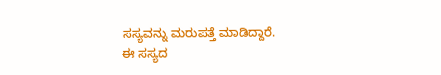ಸಸ್ಯವನ್ನು ಮರುಪತ್ತೆ ಮಾಡಿದ್ದಾರೆ.
ಈ ಸಸ್ಯದ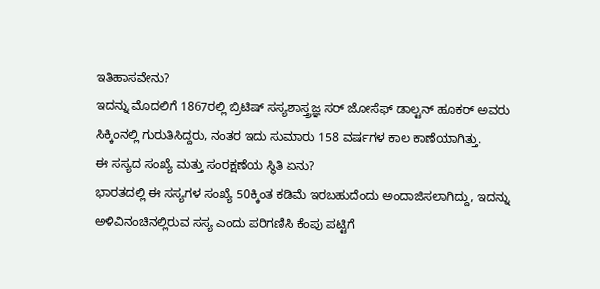ಇತಿಹಾಸವೇನು?
ಇದನ್ನು ಮೊದಲಿಗೆ 1867ರಲ್ಲಿ ಬ್ರಿಟಿಷ್ ಸಸ್ಯಶಾಸ್ತ್ರಜ್ಞ ಸರ್ ಜೋಸೆಫ್ ಡಾಲ್ಟನ್ ಹೂಕರ್ ಅವರು ಸಿಕ್ಕಿಂನಲ್ಲಿ ಗುರುತಿಸಿದ್ದರು, ನಂತರ ಇದು ಸುಮಾರು 158 ವರ್ಷಗಳ ಕಾಲ ಕಾಣೆಯಾಗಿತ್ತು.
ಈ ಸಸ್ಯದ ಸಂಖ್ಯೆ ಮತ್ತು ಸಂರಕ್ಷಣೆಯ ಸ್ಥಿತಿ ಏನು?
ಭಾರತದಲ್ಲಿ ಈ ಸಸ್ಯಗಳ ಸಂಖ್ಯೆ 50ಕ್ಕಿಂತ ಕಡಿಮೆ ಇರಬಹುದೆಂದು ಅಂದಾಜಿಸಲಾಗಿದ್ದು, ಇದನ್ನು ಅಳಿವಿನಂಚಿನಲ್ಲಿರುವ ಸಸ್ಯ ಎಂದು ಪರಿಗಣಿಸಿ ಕೆಂಪು ಪಟ್ಟಿಗೆ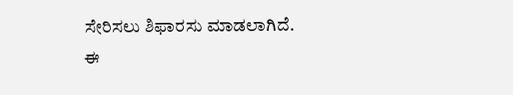ಸೇರಿಸಲು ಶಿಫಾರಸು ಮಾಡಲಾಗಿದೆ.
ಈ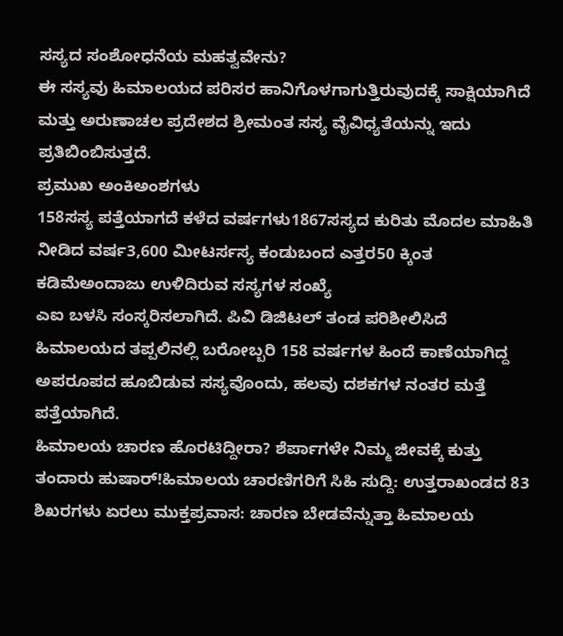ಸಸ್ಯದ ಸಂಶೋಧನೆಯ ಮಹತ್ವವೇನು?
ಈ ಸಸ್ಯವು ಹಿಮಾಲಯದ ಪರಿಸರ ಹಾನಿಗೊಳಗಾಗುತ್ತಿರುವುದಕ್ಕೆ ಸಾಕ್ಷಿಯಾಗಿದೆ ಮತ್ತು ಅರುಣಾಚಲ ಪ್ರದೇಶದ ಶ್ರೀಮಂತ ಸಸ್ಯ ವೈವಿಧ್ಯತೆಯನ್ನು ಇದು ಪ್ರತಿಬಿಂಬಿಸುತ್ತದೆ.
ಪ್ರಮುಖ ಅಂಕಿಅಂಶಗಳು
158ಸಸ್ಯ ಪತ್ತೆಯಾಗದೆ ಕಳೆದ ವರ್ಷಗಳು1867ಸಸ್ಯದ ಕುರಿತು ಮೊದಲ ಮಾಹಿತಿ ನೀಡಿದ ವರ್ಷ3,600 ಮೀಟರ್ಸಸ್ಯ ಕಂಡುಬಂದ ಎತ್ತರ50 ಕ್ಕಿಂತ ಕಡಿಮೆಅಂದಾಜು ಉಳಿದಿರುವ ಸಸ್ಯಗಳ ಸಂಖ್ಯೆ
ಎಐ ಬಳಸಿ ಸಂಸ್ಕರಿಸಲಾಗಿದೆ. ಪಿವಿ ಡಿಜಿಟಲ್ ತಂಡ ಪರಿಶೀಲಿಸಿದೆ
ಹಿಮಾಲಯದ ತಪ್ಪಲಿನಲ್ಲಿ ಬರೋಬ್ಬರಿ 158 ವರ್ಷಗಳ ಹಿಂದೆ ಕಾಣೆಯಾಗಿದ್ದ ಅಪರೂಪದ ಹೂಬಿಡುವ ಸಸ್ಯವೊಂದು, ಹಲವು ದಶಕಗಳ ನಂತರ ಮತ್ತೆ ಪತ್ತೆಯಾಗಿದೆ.
ಹಿಮಾಲಯ ಚಾರಣ ಹೊರಟಿದ್ದೀರಾ? ಶೆರ್ಪಾಗಳೇ ನಿಮ್ಮ ಜೀವಕ್ಕೆ ಕುತ್ತು ತಂದಾರು ಹುಷಾರ್!ಹಿಮಾಲಯ ಚಾರಣಿಗರಿಗೆ ಸಿಹಿ ಸುದ್ದಿ: ಉತ್ತರಾಖಂಡದ 83 ಶಿಖರಗಳು ಏರಲು ಮುಕ್ತಪ್ರವಾಸ: ಚಾರಣ ಬೇಡವೆನ್ನುತ್ತಾ ಹಿಮಾಲಯ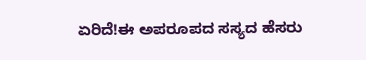ಏರಿದೆ!ಈ ಅಪರೂಪದ ಸಸ್ಯದ ಹೆಸರು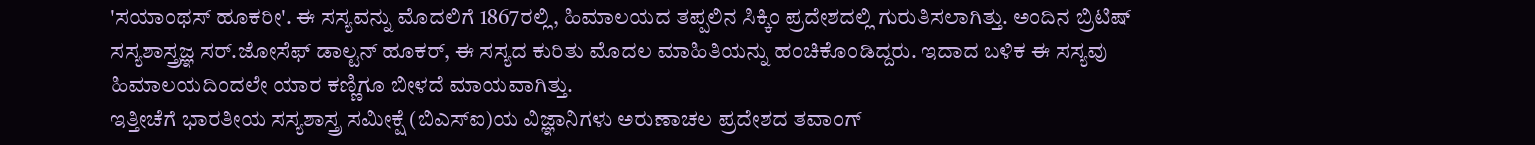'ಸಯಾಂಥಸ್ ಹೂಕರೀ'. ಈ ಸಸ್ಯವನ್ನು ಮೊದಲಿಗೆ 1867ರಲ್ಲಿ, ಹಿಮಾಲಯದ ತಪ್ಪಲಿನ ಸಿಕ್ಕಿಂ ಪ್ರದೇಶದಲ್ಲಿ ಗುರುತಿಸಲಾಗಿತ್ತು. ಅಂದಿನ ಬ್ರಿಟಿಷ್ ಸಸ್ಯಶಾಸ್ತ್ರಜ್ಞ ಸರ್.ಜೋಸೆಫ್ ಡಾಲ್ಟನ್ ಹೂಕರ್, ಈ ಸಸ್ಯದ ಕುರಿತು ಮೊದಲ ಮಾಹಿತಿಯನ್ನು ಹಂಚಿಕೊಂಡಿದ್ದರು. ಇದಾದ ಬಳಿಕ ಈ ಸಸ್ಯವು ಹಿಮಾಲಯದಿಂದಲೇ ಯಾರ ಕಣ್ಣಿಗೂ ಬೀಳದೆ ಮಾಯವಾಗಿತ್ತು.
ಇತ್ತೀಚೆಗೆ ಭಾರತೀಯ ಸಸ್ಯಶಾಸ್ತ್ರ ಸಮೀಕ್ಷೆ (ಬಿಎಸ್ಐ)ಯ ವಿಜ್ಞಾನಿಗಳು ಅರುಣಾಚಲ ಪ್ರದೇಶದ ತವಾಂಗ್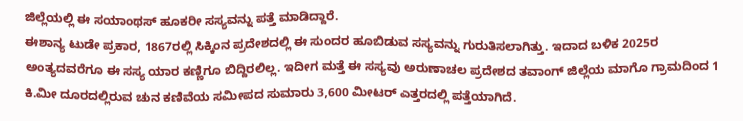ಜಿಲ್ಲೆಯಲ್ಲಿ ಈ ಸಯಾಂಥಸ್ ಹೂಕರೀ ಸಸ್ಯವನ್ನು ಪತ್ತೆ ಮಾಡಿದ್ದಾರೆ.
ಈಶಾನ್ಯ ಟುಡೇ ಪ್ರಕಾರ, 1867ರಲ್ಲಿ ಸಿಕ್ಕಿಂನ ಪ್ರದೇಶದಲ್ಲಿ ಈ ಸುಂದರ ಹೂಬಿಡುವ ಸಸ್ಯವನ್ನು ಗುರುತಿಸಲಾಗಿತ್ತು. ಇದಾದ ಬಳಿಕ 2025ರ ಅಂತ್ಯದವರೆಗೂ ಈ ಸಸ್ಯ ಯಾರ ಕಣ್ಣಿಗೂ ಬಿದ್ದಿರಲಿಲ್ಲ. ಇದೀಗ ಮತ್ತೆ ಈ ಸಸ್ಯವು ಅರುಣಾಚಲ ಪ್ರದೇಶದ ತವಾಂಗ್ ಜಿಲ್ಲೆಯ ಮಾಗೊ ಗ್ರಾಮದಿಂದ 1 ಕಿ.ಮೀ ದೂರದಲ್ಲಿರುವ ಚುನ ಕಣಿವೆಯ ಸಮೀಪದ ಸುಮಾರು 3,600 ಮೀಟರ್ ಎತ್ತರದಲ್ಲಿ ಪತ್ತೆಯಾಗಿದೆ.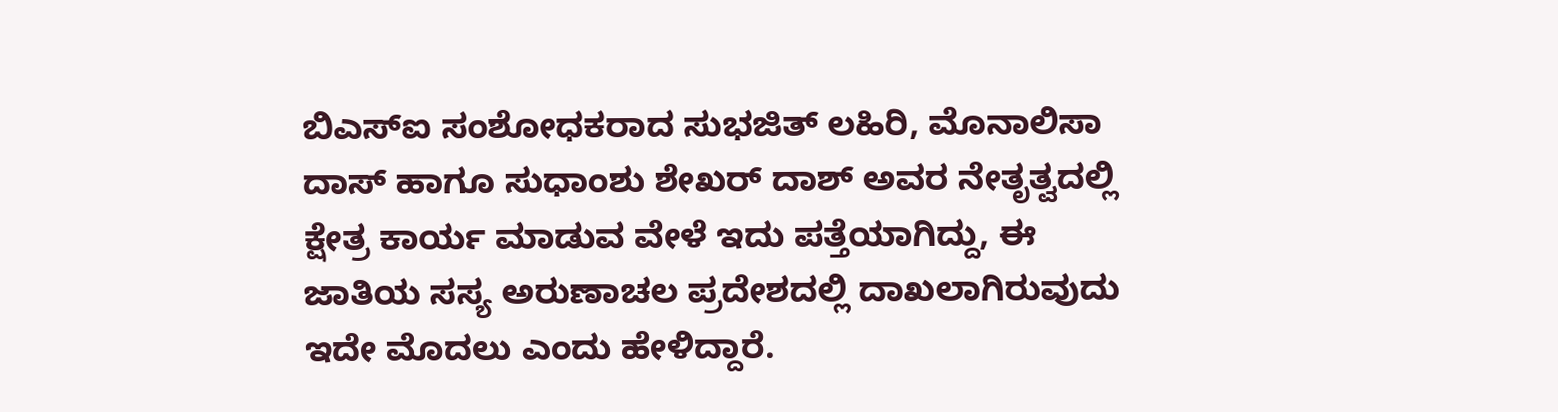ಬಿಎಸ್ಐ ಸಂಶೋಧಕರಾದ ಸುಭಜಿತ್ ಲಹಿರಿ, ಮೊನಾಲಿಸಾ ದಾಸ್ ಹಾಗೂ ಸುಧಾಂಶು ಶೇಖರ್ ದಾಶ್ ಅವರ ನೇತೃತ್ವದಲ್ಲಿ ಕ್ಷೇತ್ರ ಕಾರ್ಯ ಮಾಡುವ ವೇಳೆ ಇದು ಪತ್ತೆಯಾಗಿದ್ದು, ಈ ಜಾತಿಯ ಸಸ್ಯ ಅರುಣಾಚಲ ಪ್ರದೇಶದಲ್ಲಿ ದಾಖಲಾಗಿರುವುದು ಇದೇ ಮೊದಲು ಎಂದು ಹೇಳಿದ್ದಾರೆ.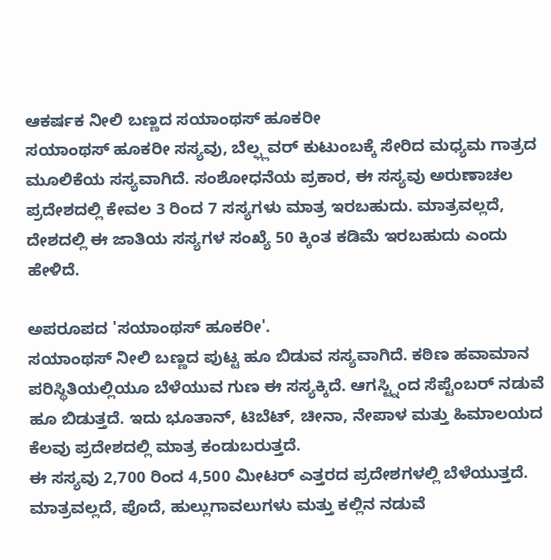ಆಕರ್ಷಕ ನೀಲಿ ಬಣ್ಣದ ಸಯಾಂಥಸ್ ಹೂಕರೀ
ಸಯಾಂಥಸ್ ಹೂಕರೀ ಸಸ್ಯವು, ಬೆಲ್ಫ್ಲವರ್ ಕುಟುಂಬಕ್ಕೆ ಸೇರಿದ ಮಧ್ಯಮ ಗಾತ್ರದ ಮೂಲಿಕೆಯ ಸಸ್ಯವಾಗಿದೆ. ಸಂಶೋಧನೆಯ ಪ್ರಕಾರ, ಈ ಸಸ್ಯವು ಅರುಣಾಚಲ ಪ್ರದೇಶದಲ್ಲಿ ಕೇವಲ 3 ರಿಂದ 7 ಸಸ್ಯಗಳು ಮಾತ್ರ ಇರಬಹುದು. ಮಾತ್ರವಲ್ಲದೆ, ದೇಶದಲ್ಲಿ ಈ ಜಾತಿಯ ಸಸ್ಯಗಳ ಸಂಖ್ಯೆ 50 ಕ್ಕಿಂತ ಕಡಿಮೆ ಇರಬಹುದು ಎಂದು ಹೇಳಿದೆ.

ಅಪರೂಪದ 'ಸಯಾಂಥಸ್ ಹೂಕರೀ'.
ಸಯಾಂಥಸ್ ನೀಲಿ ಬಣ್ಣದ ಪುಟ್ಟ ಹೂ ಬಿಡುವ ಸಸ್ಯವಾಗಿದೆ. ಕಠಿಣ ಹವಾಮಾನ ಪರಿಸ್ಥಿತಿಯಲ್ಲಿಯೂ ಬೆಳೆಯುವ ಗುಣ ಈ ಸಸ್ಯಕ್ಕಿದೆ. ಆಗಸ್ಟ್ನಿಂದ ಸೆಪ್ಟೆಂಬರ್ ನಡುವೆ ಹೂ ಬಿಡುತ್ತದೆ. ಇದು ಭೂತಾನ್, ಟಿಬೆಟ್, ಚೀನಾ, ನೇಪಾಳ ಮತ್ತು ಹಿಮಾಲಯದ ಕೆಲವು ಪ್ರದೇಶದಲ್ಲಿ ಮಾತ್ರ ಕಂಡುಬರುತ್ತದೆ.
ಈ ಸಸ್ಯವು 2,700 ರಿಂದ 4,500 ಮೀಟರ್ ಎತ್ತರದ ಪ್ರದೇಶಗಳಲ್ಲಿ ಬೆಳೆಯುತ್ತದೆ. ಮಾತ್ರವಲ್ಲದೆ, ಪೊದೆ, ಹುಲ್ಲುಗಾವಲುಗಳು ಮತ್ತು ಕಲ್ಲಿನ ನಡುವೆ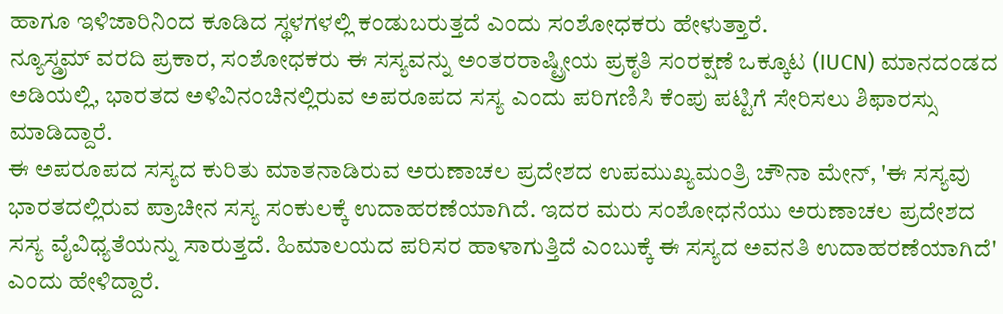ಹಾಗೂ ಇಳಿಜಾರಿನಿಂದ ಕೂಡಿದ ಸ್ಥಳಗಳಲ್ಲಿ ಕಂಡುಬರುತ್ತದೆ ಎಂದು ಸಂಶೋಧಕರು ಹೇಳುತ್ತಾರೆ.
ನ್ಯೂಸ್ಡ್ರಮ್ ವರದಿ ಪ್ರಕಾರ, ಸಂಶೋಧಕರು ಈ ಸಸ್ಯವನ್ನು ಅಂತರರಾಷ್ಟ್ರೀಯ ಪ್ರಕೃತಿ ಸಂರಕ್ಷಣೆ ಒಕ್ಕೂಟ (IUCN) ಮಾನದಂಡದ ಅಡಿಯಲ್ಲಿ, ಭಾರತದ ಅಳಿವಿನಂಚಿನಲ್ಲಿರುವ ಅಪರೂಪದ ಸಸ್ಯ ಎಂದು ಪರಿಗಣಿಸಿ ಕೆಂಪು ಪಟ್ಟಿಗೆ ಸೇರಿಸಲು ಶಿಫಾರಸ್ಸು ಮಾಡಿದ್ದಾರೆ.
ಈ ಅಪರೂಪದ ಸಸ್ಯದ ಕುರಿತು ಮಾತನಾಡಿರುವ ಅರುಣಾಚಲ ಪ್ರದೇಶದ ಉಪಮುಖ್ಯಮಂತ್ರಿ ಚೌನಾ ಮೇನ್, 'ಈ ಸಸ್ಯವು ಭಾರತದಲ್ಲಿರುವ ಪ್ರಾಚೀನ ಸಸ್ಯ ಸಂಕುಲಕ್ಕೆ ಉದಾಹರಣೆಯಾಗಿದೆ. ಇದರ ಮರು ಸಂಶೋಧನೆಯು ಅರುಣಾಚಲ ಪ್ರದೇಶದ ಸಸ್ಯ ವೈವಿಧ್ಯತೆಯನ್ನು ಸಾರುತ್ತದೆ. ಹಿಮಾಲಯದ ಪರಿಸರ ಹಾಳಾಗುತ್ತಿದೆ ಎಂಬುಕ್ಕೆ ಈ ಸಸ್ಯದ ಅವನತಿ ಉದಾಹರಣೆಯಾಗಿದೆ' ಎಂದು ಹೇಳಿದ್ದಾರೆ.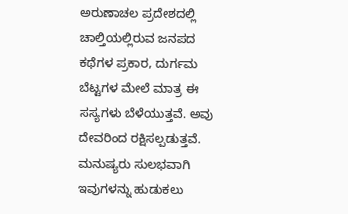ಅರುಣಾಚಲ ಪ್ರದೇಶದಲ್ಲಿ ಚಾಲ್ತಿಯಲ್ಲಿರುವ ಜನಪದ ಕಥೆಗಳ ಪ್ರಕಾರ, ದುರ್ಗಮ ಬೆಟ್ಟಗಳ ಮೇಲೆ ಮಾತ್ರ ಈ ಸಸ್ಯಗಳು ಬೆಳೆಯುತ್ತವೆ. ಅವು ದೇವರಿಂದ ರಕ್ಷಿಸಲ್ಪಡುತ್ತವೆ. ಮನುಷ್ಯರು ಸುಲಭವಾಗಿ ಇವುಗಳನ್ನು ಹುಡುಕಲು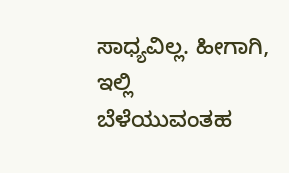ಸಾಧ್ಯವಿಲ್ಲ. ಹೀಗಾಗಿ, ಇಲ್ಲಿ ಬೆಳೆಯುವಂತಹ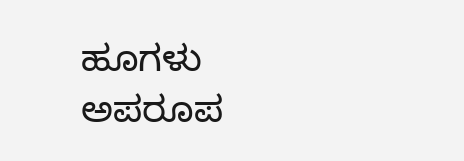ಹೂಗಳು ಅಪರೂಪ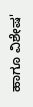ಹಾಗೂ ವಿಶೇಷ'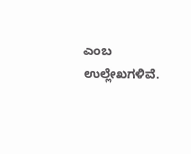ಎಂಬ ಉಲ್ಲೇಖಗಳಿವೆ.